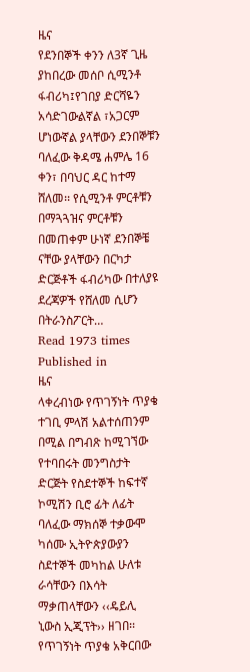ዜና
የደንበኞች ቀንን ለ3ኛ ጊዜ ያከበረው መሰቦ ሲሚንቶ ፋብሪካ፤የገበያ ድርሻዬን አሳድገውልኛል ፣አጋርም ሆነውኛል ያላቸውን ደንበኞቹን ባለፈው ቅዳሜ ሐምሌ 16 ቀን፣ በባህር ዳር ከተማ ሸለመ፡፡ የሲሚንቶ ምርቶቹን በማጓጓዝና ምርቶቹን በመጠቀም ሁነኛ ደንበኞቼ ናቸው ያላቸውን በርካታ ድርጅቶች ፋብሪካው በተለያዩ ደረጃዎች የሸለመ ሲሆን በትራንስፖርት…
Read 1973 times
Published in
ዜና
ላቀረብነው የጥገኝነት ጥያቄ ተገቢ ምላሽ አልተሰጠንም በሚል በግብጽ ከሚገኘው የተባበሩት መንግስታት ድርጅት የስደተኞች ከፍተኛ ኮሚሽን ቢሮ ፊት ለፊት ባለፈው ማክሰኞ ተቃውሞ ካሰሙ ኢትዮጵያውያን ስደተኞች መካከል ሁለቱ ራሳቸውን በእሳት ማቃጠላቸውን ‹‹ዴይሊ ኒውስ ኢጂፕት›› ዘገበ፡፡የጥገኝነት ጥያቄ አቅርበው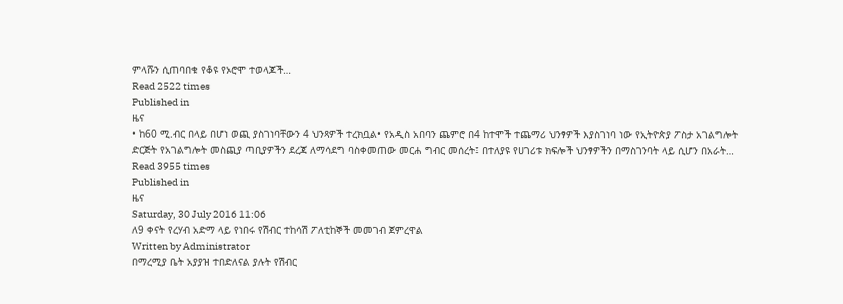ምላሹን ሲጠባበቁ የቆዩ የኦሮሞ ተወላጆች…
Read 2522 times
Published in
ዜና
• ከ60 ሚ.ብር በላይ በሆነ ወጪ ያስገነባቸውን 4 ህንጻዎች ተረክቧል• የአዲስ አበባን ጨምሮ በ4 ከተሞች ተጨማሪ ህንፃዎች እያስገነባ ነው የኢትዮጵያ ፖስታ አገልግሎት ድርጅት የአገልግሎት መስጪያ ጣቢያዎችን ደረጃ ለማሳደግ ባስቀመጠው መርሐ ግብር መሰረት፤ በተለያዩ የሀገሪቱ ክፍሎች ህንፃዎችን በማስገንባት ላይ ሲሆን በአራት…
Read 3955 times
Published in
ዜና
Saturday, 30 July 2016 11:06
ለ9 ቀናት የረሃብ አድማ ላይ የነበሩ የሽብር ተከሳሽ ፖለቲከኞች መመገብ ጀምረዋል
Written by Administrator
በማረሚያ ቤት አያያዝ ተበድለናል ያሉት የሽብር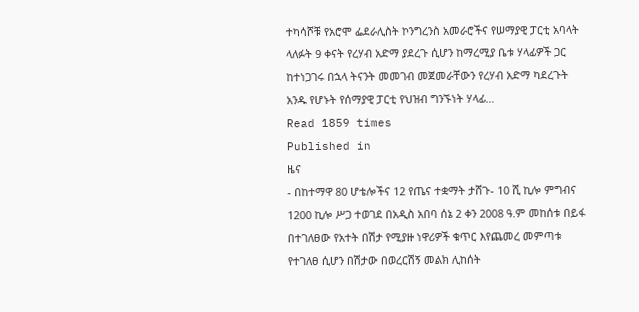ተካሳሾቹ የአሮሞ ፌደራሊስት ኮንግረንስ አመራሮችና የሠማያዊ ፓርቲ አባላት ላለፉት 9 ቀናት የረሃብ አድማ ያደረጉ ሲሆን ከማረሚያ ቤቱ ሃላፊዎች ጋር ከተነጋገሩ በኋላ ትናንት መመገብ መጀመራቸውን የረሃብ አድማ ካደረጉት አንዱ የሆኑት የሰማያዊ ፓርቲ የህዝብ ግንኙነት ሃላፊ…
Read 1859 times
Published in
ዜና
- በከተማዋ 80 ሆቴሎችና 12 የጤና ተቋማት ታሸጉ- 10 ሺ ኪሎ ምግብና 1200 ኪሎ ሥጋ ተወገደ በአዲስ አበባ ሰኔ 2 ቀን 2008 ዓ.ም መከሰቱ በይፋ በተገለፀው የአተት በሽታ የሚያዙ ነዋሪዎች ቁጥር እየጨመረ መምጣቱ የተገለፀ ሲሆን በሽታው በወረርሽኝ መልክ ሊከሰት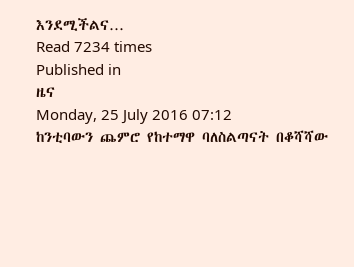እንደሚችልና…
Read 7234 times
Published in
ዜና
Monday, 25 July 2016 07:12
ከንቲባውን ጨምሮ የከተማዋ ባለስልጣናት በቆሻሻው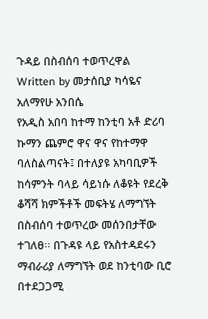ጉዳይ በስብሰባ ተወጥረዋል
Written by መታሰቢያ ካሳዬና አለማየሁ አንበሴ
የአዲስ አበባ ከተማ ከንቲባ አቶ ድሪባ ኩማን ጨምሮ ዋና ዋና የከተማዋ ባለስልጣናት፤ በተለያዩ አካባቢዎች ከሳምንት ባላይ ሳይነሱ ለቆዩት የደረቅ ቆሻሻ ክምችቶች መፍትሄ ለማግኘት በስብሰባ ተወጥረው መሰንበታቸው ተገለፀ፡፡ በጉዳዩ ላይ የአስተዳደሩን ማብራሪያ ለማግኘት ወደ ከንቲባው ቢሮ በተደጋጋሚ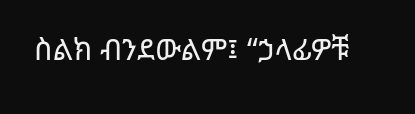ስልክ ብንደውልም፤ “ኃላፊዎቹ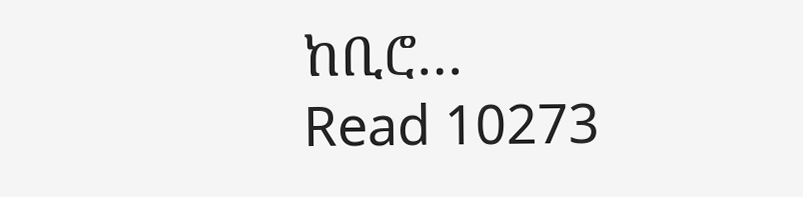ከቢሮ…
Read 10273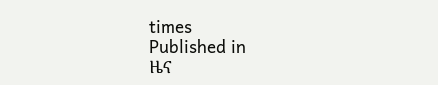times
Published in
ዜና